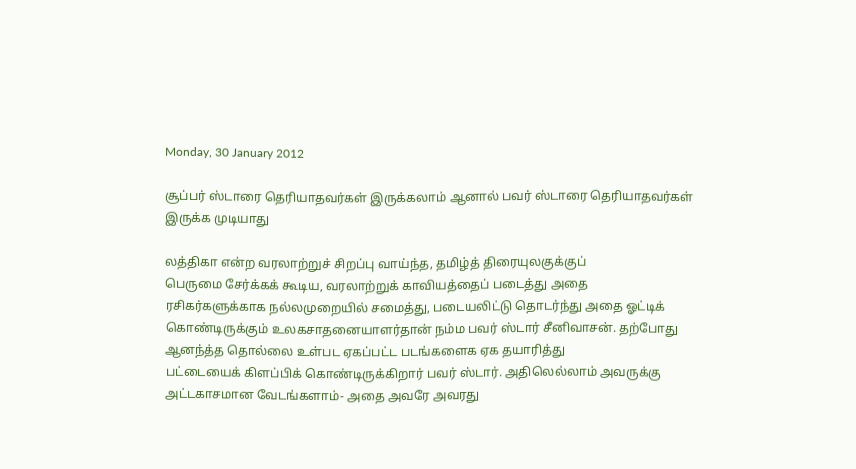Monday, 30 January 2012

சூப்பர் ஸ்டாரை தெரியாதவர்கள் இருக்கலாம் ஆனால் பவர் ஸ்டாரை தெரியாதவர்கள் இருக்க முடியாது

லத்திகா என்ற வரலாற்றுச் சிறப்பு வாய்ந்த, தமிழ்த் திரையுலகுக்குப்
பெருமை சேர்க்கக் கூடிய, வரலாற்றுக் காவியத்தைப் படைத்து அதை
ரசிகர்களுக்காக நல்லமுறையில் சமைத்து, படையலிட்டு தொடர்ந்து அதை ஓட்டிக்
கொண்டிருக்கும் உலகசாதனையாளர்தான் நம்ம பவர் ஸ்டார் சீனிவாசன். தற்போது
ஆனந்த்த தொல்லை உள்பட ஏகப்பட்ட படங்களைக ஏக தயாரித்து
பட்டையைக் கிளப்பிக் கொண்டிருக்கிறார் பவர் ஸ்டார். அதிலெல்லாம் அவருக்கு
அட்டகாசமான வேடங்களாம்- அதை அவரே அவரது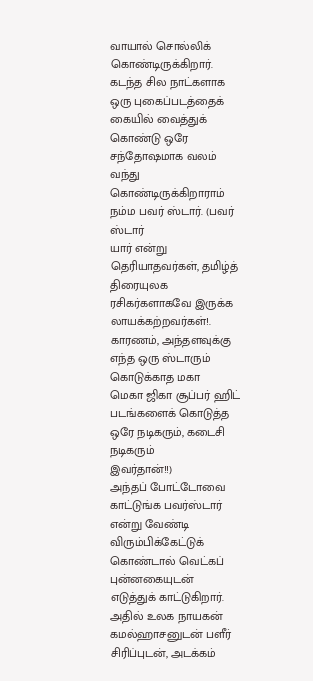வாயால் சொல்லிக்
கொண்டிருக்கிறார்.
கடந்த சில நாட்களாக ஒரு புகைப்படத்தைக் கையில் வைத்துக் கொண்டு ஒரே
சந்தோஷமாக வலம் வந்து கொண்டிருக்கிறாராம் நம்ம பவர் ஸ்டார். (பவர் ஸ்டார்
யார் என்று தெரியாதவர்கள், தமிழ்த் திரையுலக ரசிகர்களாகவே இருக்க
லாயக்கற்றவர்கள்!. காரணம், அந்தளவுக்கு எந்த ஒரு ஸ்டாரும் கொடுக்காத மகா
மெகா ஜிகா சூப்பர் ஹிட் படங்களைக் கொடுத்த ஒரே நடிகரும், கடைசி நடிகரும்
இவர்தான்!!)
அந்தப் போட்டோவை காட்டுங்க பவர்ஸ்டார் என்று வேண்டி விரும்பிக்கேட்டுக்
கொண்டால் வெட்கப் புன்னகையுடன் எடுத்துக் காட்டுகிறார். அதில் உலக நாயகன்
கமல்ஹாசனுடன் பளீர் சிரிப்புடன், அடக்கம்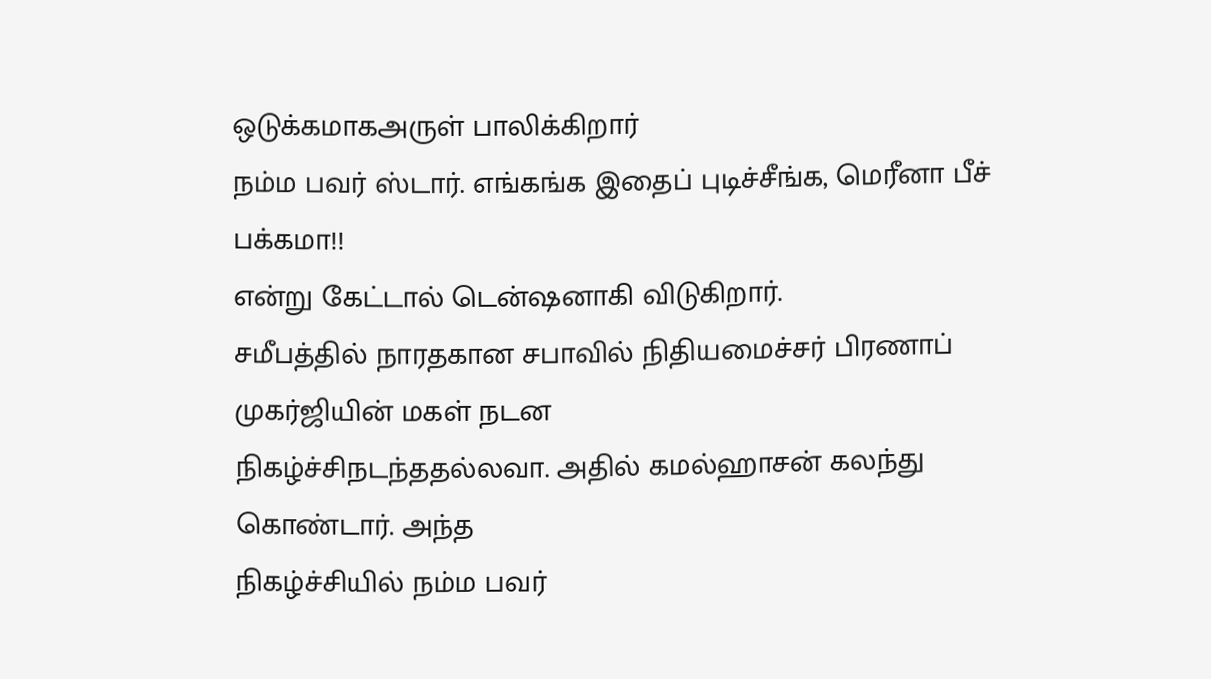ஒடுக்கமாகஅருள் பாலிக்கிறார்
நம்ம பவர் ஸ்டார். எங்கங்க இதைப் புடிச்சீங்க, மெரீனா பீச் பக்கமா!!
என்று கேட்டால் டென்ஷனாகி விடுகிறார்.
சமீபத்தில் நாரதகான சபாவில் நிதியமைச்சர் பிரணாப் முகர்ஜியின் மகள் நடன
நிகழ்ச்சிநடந்ததல்லவா. அதில் கமல்ஹாசன் கலந்து கொண்டார். அந்த
நிகழ்ச்சியில் நம்ம பவர்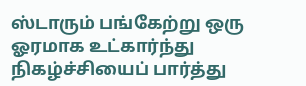ஸ்டாரும் பங்கேற்று ஒரு ஓரமாக உட்கார்ந்து
நிகழ்ச்சியைப் பார்த்து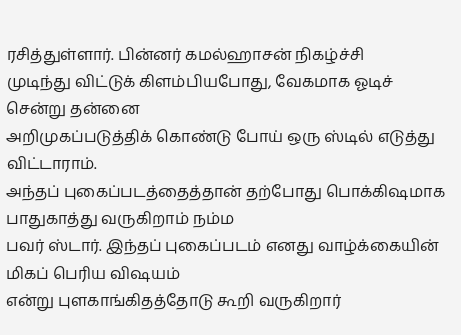ரசித்துள்ளார். பின்னர் கமல்ஹாசன் நிகழ்ச்சி
முடிந்து விட்டுக் கிளம்பியபோது, வேகமாக ஓடிச் சென்று தன்னை
அறிமுகப்படுத்திக் கொண்டு போய் ஒரு ஸ்டில் எடுத்து விட்டாராம்.
அந்தப் புகைப்படத்தைத்தான் தற்போது பொக்கிஷமாக பாதுகாத்து வருகிறாம் நம்ம
பவர் ஸ்டார். இந்தப் புகைப்படம் எனது வாழ்க்கையின் மிகப் பெரிய விஷயம்
என்று புளகாங்கிதத்தோடு கூறி வருகிறார்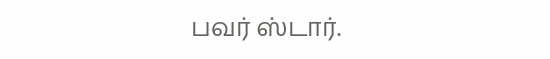பவர் ஸ்டார்.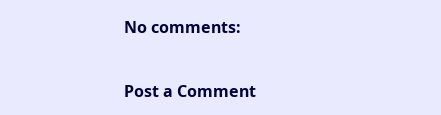No comments:

Post a Comment